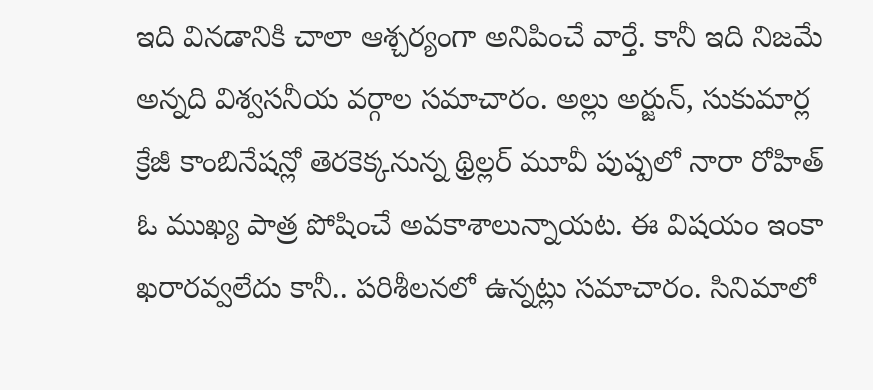ఇది వినడానికి చాలా ఆశ్చర్యంగా అనిపించే వార్తే. కానీ ఇది నిజమే అన్నది విశ్వసనీయ వర్గాల సమాచారం. అల్లు అర్జున్, సుకుమార్ల క్రేజీ కాంబినేషన్లో తెరకెక్కనున్న థ్రిల్లర్ మూవీ పుష్పలో నారా రోహిత్ ఓ ముఖ్య పాత్ర పోషించే అవకాశాలున్నాయట. ఈ విషయం ఇంకా ఖరారవ్వలేదు కానీ.. పరిశీలనలో ఉన్నట్లు సమాచారం. సినిమాలో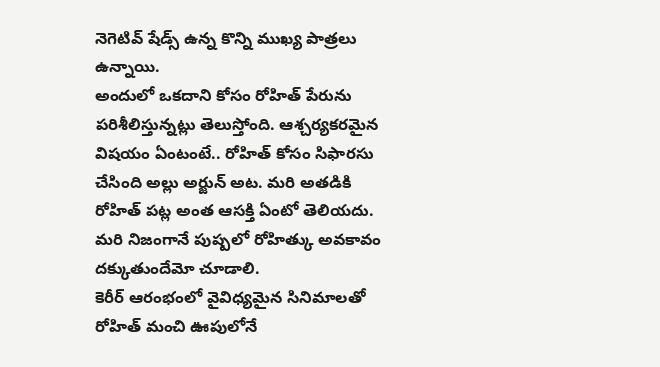నెగెటివ్ షేడ్స్ ఉన్న కొన్ని ముఖ్య పాత్రలు ఉన్నాయి.
అందులో ఒకదాని కోసం రోహిత్ పేరును పరిశీలిస్తున్నట్లు తెలుస్తోంది. ఆశ్చర్యకరమైన విషయం ఏంటంటే.. రోహిత్ కోసం సిఫారసు చేసింది అల్లు అర్జున్ అట. మరి అతడికి రోహిత్ పట్ల అంత ఆసక్తి ఏంటో తెలియదు. మరి నిజంగానే పుష్పలో రోహిత్కు అవకావం దక్కుతుందేమో చూడాలి.
కెరీర్ ఆరంభంలో వైవిధ్యమైన సినిమాలతో రోహిత్ మంచి ఊపులోనే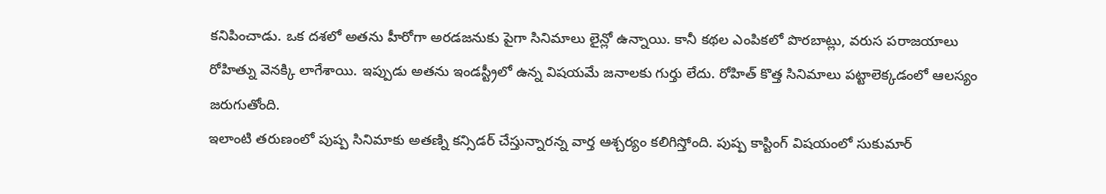కనిపించాడు. ఒక దశలో అతను హీరోగా అరడజనుకు పైగా సినిమాలు లైన్లో ఉన్నాయి. కానీ కథల ఎంపికలో పొరబాట్లు, వరుస పరాజయాలు రోహిత్ను వెనక్కి లాగేశాయి. ఇప్పుడు అతను ఇండస్ట్రీలో ఉన్న విషయమే జనాలకు గుర్తు లేదు. రోహిత్ కొత్త సినిమాలు పట్టాలెక్కడంలో ఆలస్యం జరుగుతోంది.
ఇలాంటి తరుణంలో పుష్ప సినిమాకు అతణ్ని కన్సిడర్ చేస్తున్నారన్న వార్త ఆశ్చర్యం కలిగిస్తోంది. పుష్ప కాస్టింగ్ విషయంలో సుకుమార్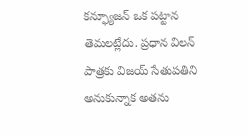కన్ఫ్యూజన్ ఒక పట్టాన తెమలట్లేదు. ప్రధాన విలన్ పాత్రకు విజయ్ సేతుపతిని అనుకున్నాక అతను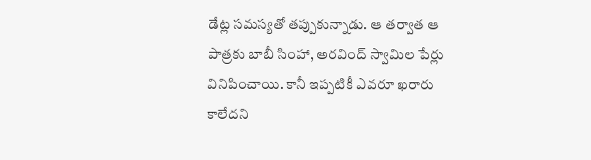డేట్ల సమస్యతో తప్పుకున్నాడు. ఆ తర్వాత ఆ పాత్రకు బాబీ సింహా, అరవింద్ స్వామిల పేర్లు వినిపించాయి. కానీ ఇప్పటికీ ఎవరూ ఖరారు కాలేదని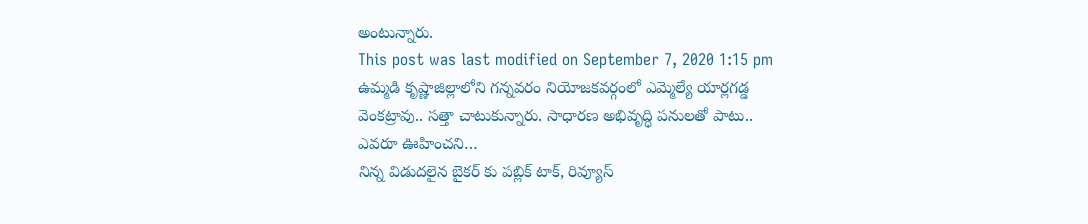అంటున్నారు.
This post was last modified on September 7, 2020 1:15 pm
ఉమ్మడి కృష్ణాజిల్లాలోని గన్నవరం నియోజకవర్గంలో ఎమ్మెల్యే యార్లగడ్డ వెంకట్రావు.. సత్తా చాటుకున్నారు. సాధారణ అభివృద్ధి పనులతో పాటు.. ఎవరూ ఊహించని…
నిన్న విడుదలైన బైకర్ కు పబ్లిక్ టాక్, రివ్యూస్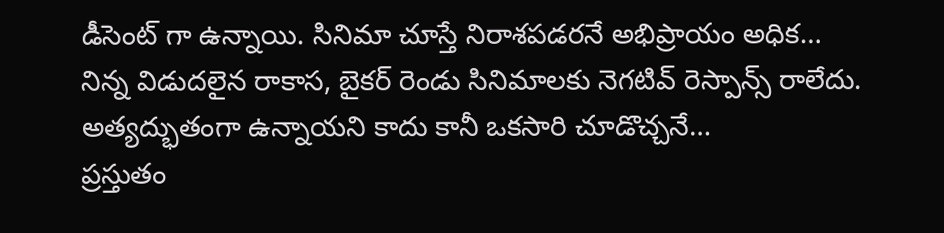డీసెంట్ గా ఉన్నాయి. సినిమా చూస్తే నిరాశపడరనే అభిప్రాయం అధిక…
నిన్న విడుదలైన రాకాస, బైకర్ రెండు సినిమాలకు నెగటివ్ రెస్పాన్స్ రాలేదు. అత్యద్భుతంగా ఉన్నాయని కాదు కానీ ఒకసారి చూడొచ్చనే…
ప్రస్తుతం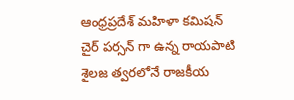ఆంధ్రప్రదేశ్ మహిళా కమిషన్ చైర్ పర్సన్ గా ఉన్న రాయపాటి శైలజ త్వరలోనే రాజకీయ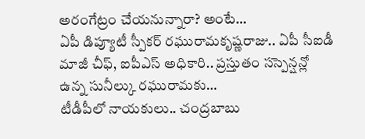అరంగేట్రం చేయనున్నారా? అంటే…
ఏపీ డిప్యూటీ స్పీకర్ రఘురామకృష్ణరాజు.. ఏపీ సీఐడీ మాజీ చీఫ్, ఐపీఎస్ అధికారి.. ప్రస్తుతం సస్పెన్షన్లో ఉన్న సునీల్కు రఘురామకు…
టీడీపీలో నాయకులు.. చంద్రబాబు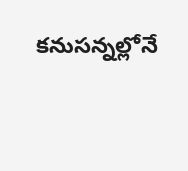కనుసన్నల్లోనే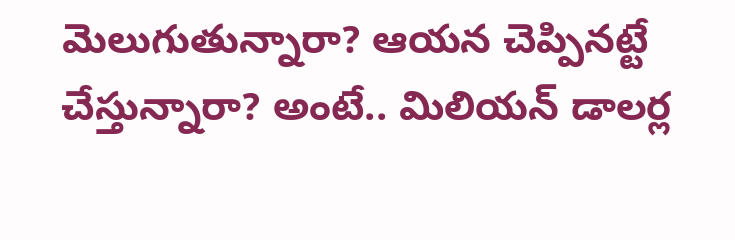మెలుగుతున్నారా? ఆయన చెప్పినట్టే చేస్తున్నారా? అంటే.. మిలియన్ డాలర్ల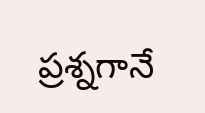ప్రశ్నగానే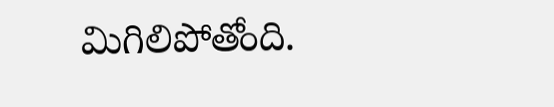మిగిలిపోతోంది.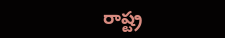రాష్ట్ర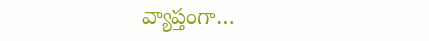వ్యాప్తంగా…